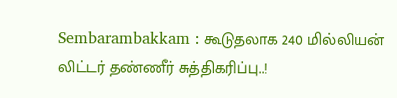Sembarambakkam : கூடுதலாக 240 மில்லியன் லிட்டர் தண்ணீர் சுத்திகரிப்பு..!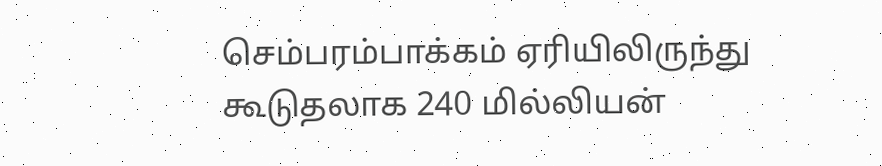செம்பரம்பாக்கம் ஏரியிலிருந்து கூடுதலாக 240 மில்லியன்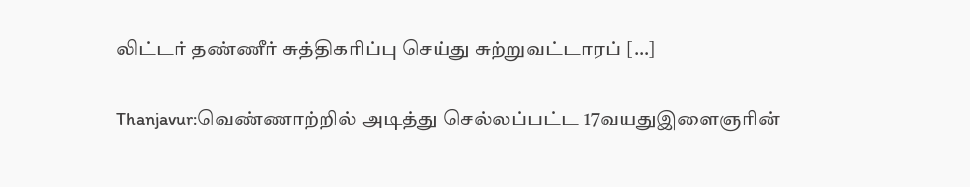லிட்டர் தண்ணீர் சுத்திகரிப்பு செய்து சுற்றுவட்டாரப் […]

Thanjavur:வெண்ணாற்றில் அடித்து செல்லப்பட்ட 17வயதுஇளைஞரின்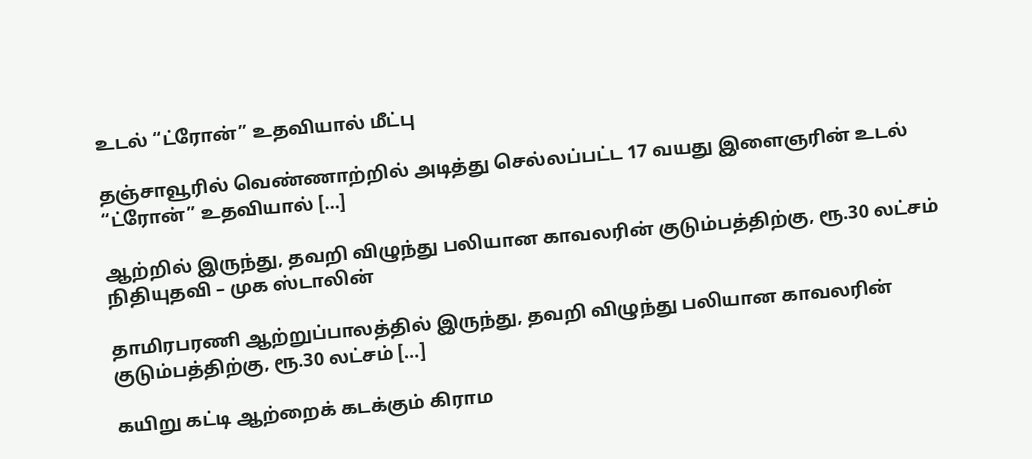உடல் “ட்ரோன்” உதவியால் மீட்பு

தஞ்சாவூரில் வெண்ணாற்றில் அடித்து செல்லப்பட்ட 17 வயது இளைஞரின் உடல் “ட்ரோன்” உதவியால் […]

ஆற்றில் இருந்து, தவறி விழுந்து பலியான காவலரின் குடும்பத்திற்கு, ரூ.30 லட்சம் நிதியுதவி – முக ஸ்டாலின்

தாமிரபரணி ஆற்றுப்பாலத்தில் இருந்து, தவறி விழுந்து பலியான காவலரின் குடும்பத்திற்கு, ரூ.30 லட்சம் […]

கயிறு கட்டி ஆற்றைக் கடக்கும் கிராம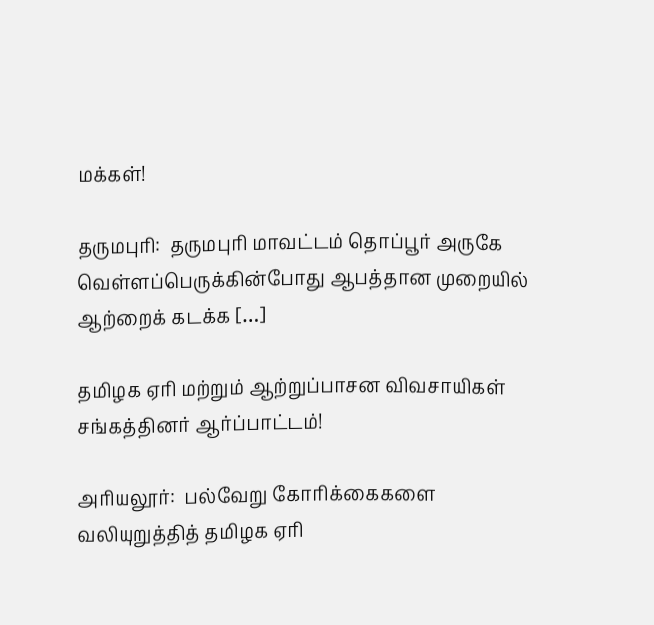மக்கள்!

தருமபுரி:  தருமபுரி மாவட்டம் தொப்பூர் அருகே வெள்ளப்பெருக்கின்போது ஆபத்தான முறையில் ஆற்றைக் கடக்க […]

தமிழக ஏரி மற்றும் ஆற்றுப்பாசன விவசாயிகள் சங்கத்தினர் ஆர்ப்பாட்டம்!

அரியலூர்:  பல்வேறு கோரிக்கைகளை வலியுறுத்தித் தமிழக ஏரி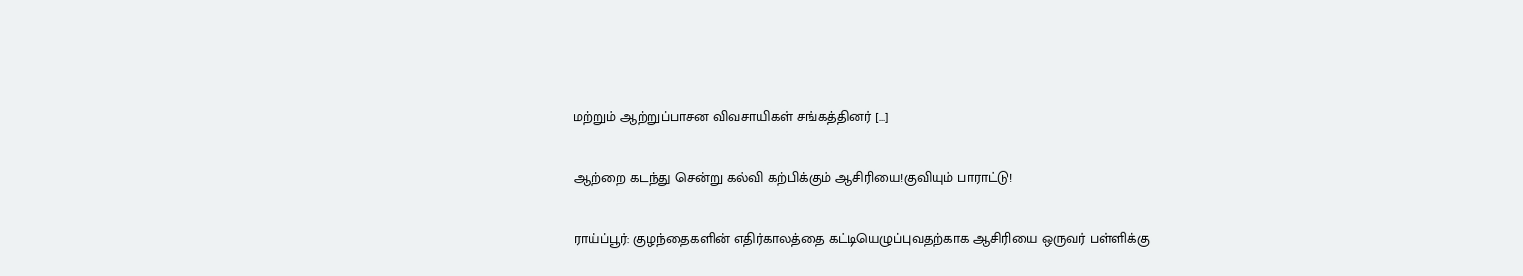மற்றும் ஆற்றுப்பாசன விவசாயிகள் சங்கத்தினர் […]

ஆற்றை கடந்து சென்று கல்வி கற்பிக்கும் ஆசிரியை!குவியும் பாராட்டு!

ராய்ப்பூர்: குழந்தைகளின் எதிர்காலத்தை கட்டியெழுப்புவதற்காக ஆசிரியை ஒருவர் பள்ளிக்கு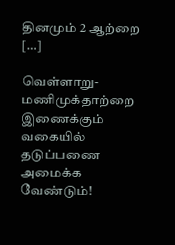தினமும் 2 ஆற்றை […]

வெள்ளாறு-மணிமுக்தாற்றை இணைக்கும் வகையில் தடுப்பணை அமைக்க வேண்டும்!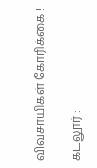விவசாயிகள் கோரிக்கை !

கடலூர் :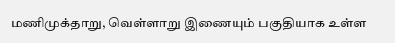மணிமுக்தாறு, வெள்ளாறு இணையும் பகுதியாக உள்ள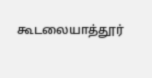கூடலையாத்தூர்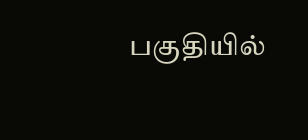பகுதியில்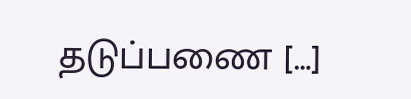தடுப்பணை […]